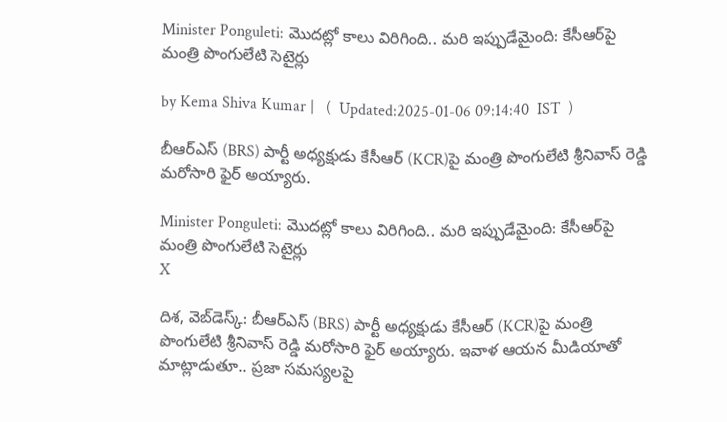Minister Ponguleti: మొదట్లో కాలు విరిగింది.. మరి ఇప్పుడేమైంది: కేసీఆర్‌పై మంత్రి పొంగులేటి సెటైర్లు

by Kema Shiva Kumar |   (  Updated:2025-01-06 09:14:40  IST  )

బీఆర్ఎస్ (BRS) పార్టీ అధ్యక్షుడు కేసీఆర్‌ (KCR)పై మంత్రి పొంగులేటి శ్రీనివాస్ రెడ్డి మరోసారి ఫైర్ అయ్యారు.

Minister Ponguleti: మొదట్లో కాలు విరిగింది.. మరి ఇప్పుడేమైంది: కేసీఆర్‌పై మంత్రి పొంగులేటి సెటైర్లు
X

దిశ, వెబ్‌డెస్క్: బీఆర్ఎస్ (BRS) పార్టీ అధ్యక్షుడు కేసీఆర్‌ (KCR)పై మంత్రి పొంగులేటి శ్రీనివాస్ రెడ్డి మరోసారి ఫైర్ అయ్యారు. ఇవాళ ఆయన మీడియాతో మాట్లాడుతూ.. ప్రజా సమస్యలపై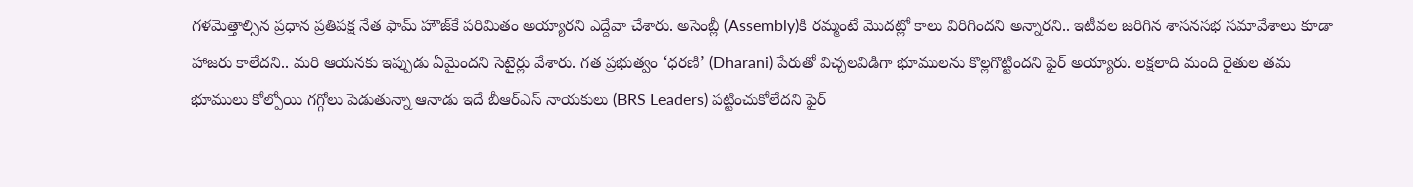గళమెత్తాల్సిన ప్రధాన ప్రతిపక్ష నేత ఫామ్ హౌజ్‌కే పరిమితం అయ్యారని ఎద్దేవా చేశారు. అసెంబ్లీ (Assembly)కి రమ్మంటే మొదట్లో కాలు విరిగిందని అన్నారని.. ఇటీవల జరిగిన శాసనసభ సమావేశాలు కూడా హాజరు కాలేదని.. మరి ఆయనకు ఇప్పుడు ఏమైందని సెటైర్లు వేశారు. గత ప్రభుత్వం ‘ధరణి’ (Dharani) పేరుతో విచ్చలవిడిగా భూములను కొల్లగొట్టిందని ఫైర్ అయ్యారు. లక్షలాది మంది రైతుల తమ భూములు కోల్పోయి గగ్గోలు పెడుతున్నా ఆనాడు ఇదే బీఆర్ఎస్ నాయకులు (BRS Leaders) పట్టించుకోలేదని ఫైర్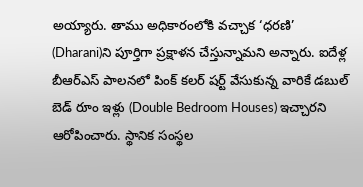అయ్యారు. తాము అధికారంలోకి వచ్చాక ‘ధరణి’ (Dharani)ని పూర్తిగా ప్రక్షాళన చేస్తున్నామని అన్నారు. ఐదేళ్ల బీఆర్ఎస్ పాలనలో పింక్‌ కలర్‌ షర్ట్‌ వేసుకున్న వారికే డబుల్ బెడ్ రూం ఇళ్లు (Double Bedroom Houses) ఇచ్చారని ఆరోపించారు. స్థానిక సంస్థల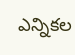ఎన్నికల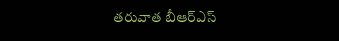తరువాత బీఆర్ఎస్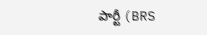పార్టీ (BRS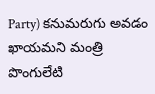Party) కనుమరుగు అవడం ఖాయమని మంత్రి పొంగులేటి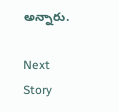అన్నారు.

Next Story